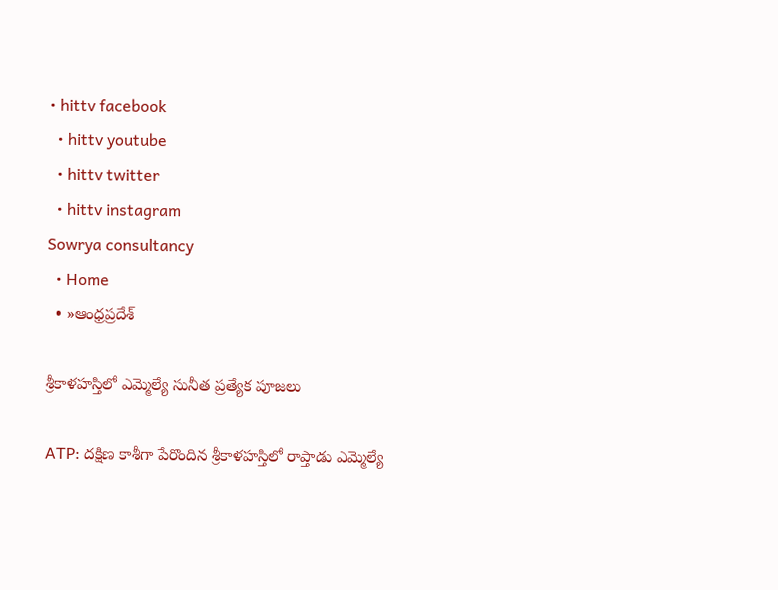• hittv facebook
  • hittv youtube
  • hittv twitter
  • hittv instagram
Sowrya consultancy
  • Home
  • »ఆంధ్రప్రదేశ్

శ్రీకాళహస్తిలో ఎమ్మెల్యే సునీత ప్రత్యేక పూజలు

ATP: దక్షిణ కాశీగా పేరొందిన శ్రీకాళహస్తిలో రాప్తాడు ఎమ్మెల్యే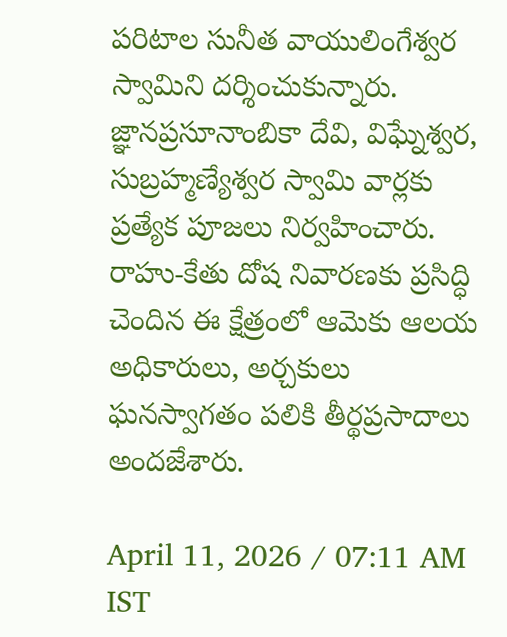పరిటాల సునీత వాయులింగేశ్వర స్వామిని దర్శించుకున్నారు. జ్ఞానప్రసూనాంబికా దేవి, విఘ్నేశ్వర, సుబ్రహ్మణ్యేశ్వర స్వామి వార్లకు ప్రత్యేక పూజలు నిర్వహించారు. రాహు-కేతు దోష నివారణకు ప్రసిద్ధి చెందిన ఈ క్షేత్రంలో ఆమెకు ఆలయ అధికారులు, అర్చకులు ఘనస్వాగతం పలికి తీర్థప్రసాదాలు అందజేశారు.

April 11, 2026 / 07:11 AM IST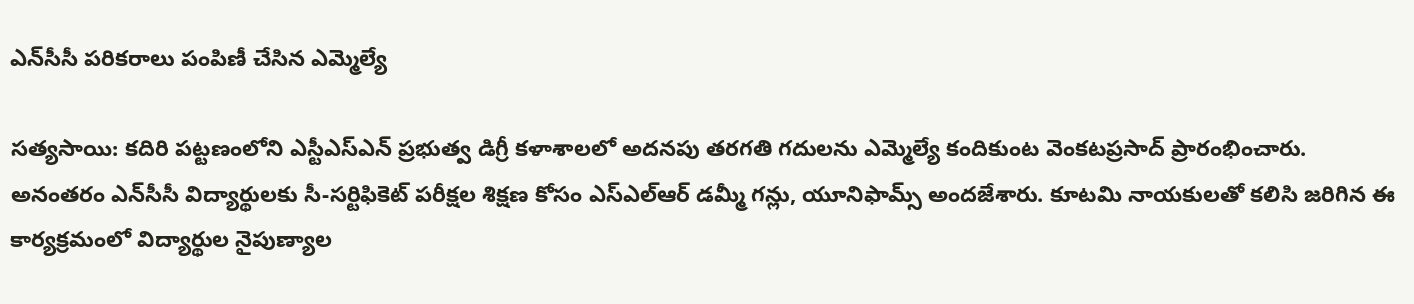ఎన్‌సీసీ పరికరాలు పంపిణీ చేసిన ఎమ్మెల్యే

సత్యసాయి: కదిరి పట్టణంలోని ఎస్టీఎస్ఎన్ ప్రభుత్వ డిగ్రీ కళాశాలలో అదనపు తరగతి గదులను ఎమ్మెల్యే కందికుంట వెంకటప్రసాద్ ప్రారంభించారు. అనంతరం ఎన్‌సీసీ విద్యార్థులకు సీ-సర్టిఫికెట్ పరీక్షల శిక్షణ కోసం ఎస్ఎల్ఆర్ డమ్మీ గన్లు, యూనిఫామ్స్ అందజేశారు. కూటమి నాయకులతో కలిసి జరిగిన ఈ కార్యక్రమంలో విద్యార్థుల నైపుణ్యాల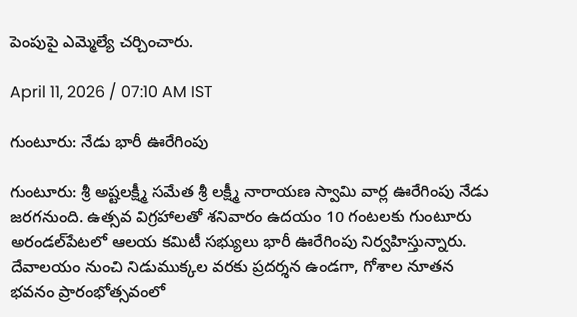పెంపుపై ఎమ్మెల్యే చర్చించారు.

April 11, 2026 / 07:10 AM IST

గుంటూరు: నేడు భారీ ఊరేగింపు

గుంటూరు: శ్రీ అష్టలక్ష్మీ సమేత శ్రీ లక్ష్మీ నారాయణ స్వామి వార్ల ఊరేగింపు నేడు జరగనుంది. ఉత్సవ విగ్రహాలతో శనివారం ఉదయం 10 గంటలకు గుంటూరు అరండల్‌పేటలో ఆలయ కమిటీ సభ్యులు భారీ ఊరేగింపు నిర్వహిస్తున్నారు. దేవాలయం నుంచి నిడుముక్కల వరకు ప్రదర్శన ఉండగా, గోశాల నూతన భవనం ప్రారంభోత్సవంలో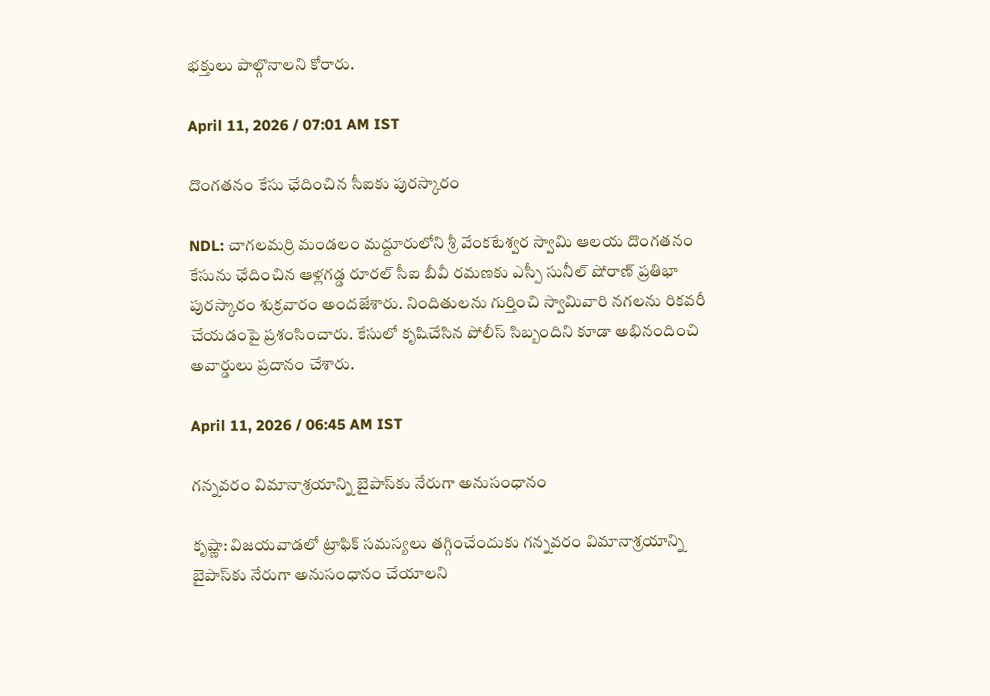భక్తులు పాల్గొనాలని కోరారు.

April 11, 2026 / 07:01 AM IST

దొంగతనం కేసు ఛేదించిన సీఐకు పురస్కారం

NDL: చాగలమర్రి మండలం మద్దూరులోని శ్రీ వేంకటేశ్వర స్వామి ఆలయ దొంగతనం కేసును ఛేదించిన ఆళ్లగడ్డ రూరల్ సీఐ బీవీ రమణకు ఎస్పీ సునీల్ షోరాణ్ ప్రతిభా పురస్కారం శుక్రవారం అందజేశారు. నిందితులను గుర్తించి స్వామివారి నగలను రికవరీ చేయడంపై ప్రశంసించారు. కేసులో కృషిచేసిన పోలీస్ సిబ్బందిని కూడా అభినందించి అవార్డులు ప్రదానం చేశారు.

April 11, 2026 / 06:45 AM IST

గన్నవరం విమానాశ్రయాన్ని బైపాస్‌కు నేరుగా అనుసంధానం

కృష్ణా: విజయవాడలో ట్రాఫిక్ సమస్యలు తగ్గించేందుకు గన్నవరం విమానాశ్రయాన్ని బైపాస్‌కు నేరుగా అనుసంధానం చేయాలని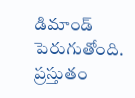డిమాండ్ పెరుగుతోంది. ప్రస్తుతం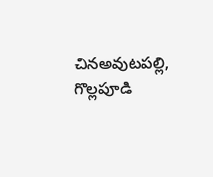చినఅవుటపల్లి, గొల్లపూడి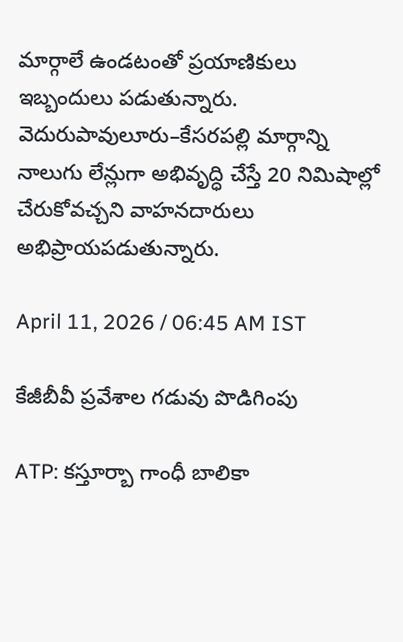మార్గాలే ఉండటంతో ప్రయాణికులు ఇబ్బందులు పడుతున్నారు. వెదురుపావులూరు–కేసరపల్లి మార్గాన్ని నాలుగు లేన్లుగా అభివృద్ధి చేస్తే 20 నిమిషాల్లో చేరుకోవచ్చని వాహనదారులు అభిప్రాయపడుతున్నారు.

April 11, 2026 / 06:45 AM IST

కేజీబీవీ ప్రవేశాల గడువు పొడిగింపు

ATP: కస్తూర్బా గాంధీ బాలికా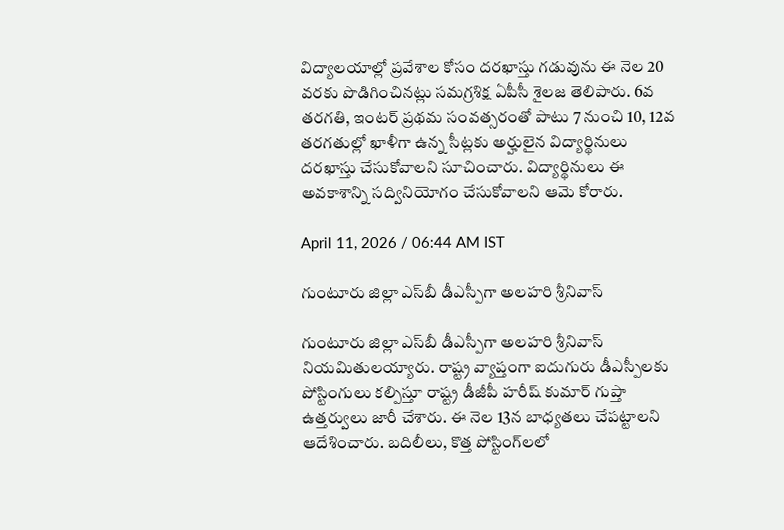విద్యాలయాల్లో ప్రవేశాల కోసం దరఖాస్తు గడువును ఈ నెల 20 వరకు పొడిగించినట్లు సమగ్రశిక్ష ఏపీసీ శైలజ తెలిపారు. 6వ తరగతి, ఇంటర్ ప్రథమ సంవత్సరంతో పాటు 7 నుంచి 10, 12వ తరగతుల్లో ఖాళీగా ఉన్న సీట్లకు అర్హులైన విద్యార్థినులు దరఖాస్తు చేసుకోవాలని సూచించారు. విద్యార్థినులు ఈ అవకాశాన్ని సద్వినియోగం చేసుకోవాలని ఆమె కోరారు.

April 11, 2026 / 06:44 AM IST

గుంటూరు జిల్లా ఎస్‌బీ డీఎస్పీగా అలహరి శ్రీనివాస్

గుంటూరు జిల్లా ఎస్‌బీ డీఎస్పీగా అలహరి శ్రీనివాస్ నియమితులయ్యారు. రాష్ట్ర వ్యాప్తంగా ఐదుగురు డీఎస్పీలకు పోస్టింగులు కల్పిస్తూ రాష్ట్ర డీజీపీ హరీష్ కుమార్ గుప్తా ఉత్తర్వులు జారీ చేశారు. ఈ నెల 13న బాధ్యతలు చేపట్టాలని ఆదేశించారు. బదిలీలు, కొత్త పోస్టింగ్‌లలో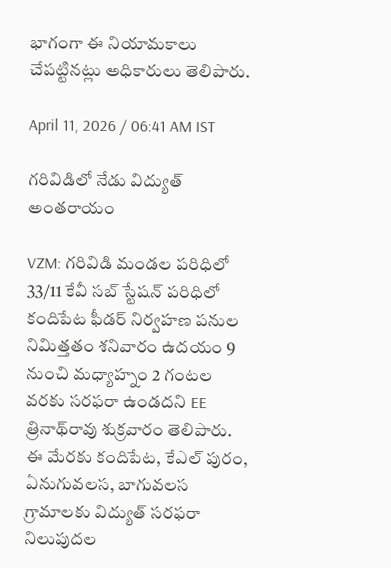భాగంగా ఈ నియామకాలు చేపట్టినట్లు అధికారులు తెలిపారు.

April 11, 2026 / 06:41 AM IST

గరివిడిలో నేడు విద్యుత్ అంతరాయం

VZM: గరివిడి మండల పరిధిలో 33/11 కేవీ సబ్‌ స్టేషన్‌ పరిధిలో కందిపేట ఫీడర్‌ నిర్వహణ పనుల నిమిత్తతం శనివారం ఉదయం 9 నుంచి మధ్యాహ్నం 2 గంటల వరకు సరఫరా ఉండదని EE త్రినాథ్‌రావు శుక్రవారం తెలిపారు. ఈ మేరకు కందిపేట, కేఎల్‌ పురం, ఏనుగువలస, బాగువలస గ్రామాలకు విద్యుత్‌ సరఫరా నిలుపుదల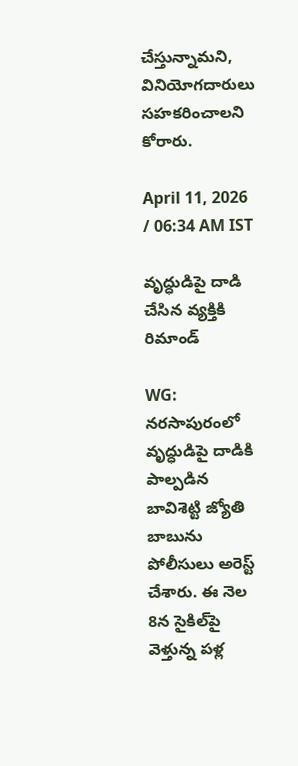చేస్తున్నామని, వినియోగదారులు సహకరించాలని కోరారు.

April 11, 2026 / 06:34 AM IST

వృద్ధుడిపై దాడి చేసిన వ్యక్తికి రిమాండ్

WG: నరసాపురంలో వృద్ధుడిపై దాడికి పాల్పడిన బావిశెట్టి జ్యోతి బాబును పోలీసులు అరెస్ట్ చేశారు. ఈ నెల 8న సైకిల్‌పై వెళ్తున్న పళ్ల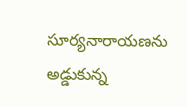సూర్యనారాయణను అడ్డుకున్న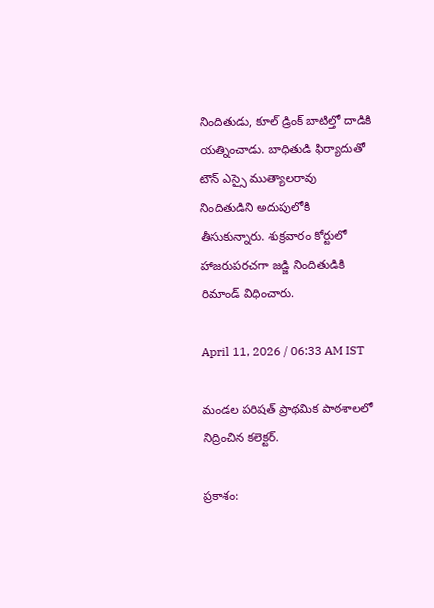నిందితుడు, కూల్ డ్రింక్ బాటిల్తో దాడికి యత్నించాడు. బాధితుడి ఫిర్యాదుతో టౌన్ ఎస్సై ముత్యాలరావు నిందితుడిని అదుపులోకి తీసుకున్నారు. శుక్రవారం కోర్టులో హాజరుపరచగా జడ్జి నిందితుడికి రిమాండ్ విధించారు.

April 11, 2026 / 06:33 AM IST

మండల పరిషత్ ప్రాథమిక పాఠశాలలో నిద్రించిన కలెక్టర్.

ప్రకాశం: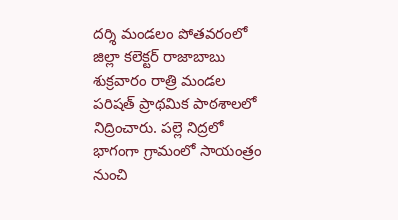దర్శి మండలం పోతవరంలో జిల్లా కలెక్టర్ రాజాబాబు శుక్రవారం రాత్రి మండల పరిషత్ ప్రాథమిక పాఠశాలలో నిద్రించారు. పల్లె నిద్రలో భాగంగా గ్రామంలో సాయంత్రం నుంచి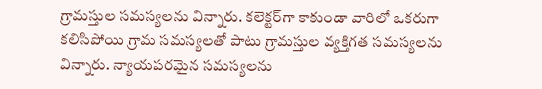గ్రామస్తుల సమస్యలను విన్నారు. కలెక్టర్‌గా కాకుండా వారిలో ఒకరుగా కలిసిపోయి గ్రామ సమస్యలతో పాటు గ్రామస్తుల వ్యక్తిగత సమస్యలను విన్నారు. న్యాయపరమైన సమస్యలను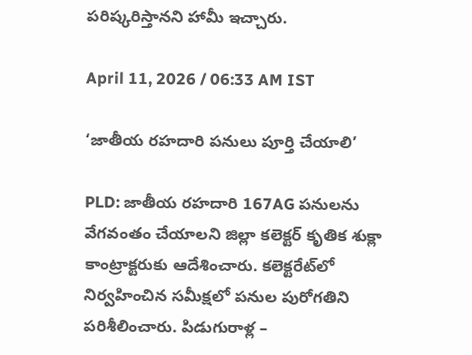పరిష్కరిస్తానని హామీ ఇచ్చారు.

April 11, 2026 / 06:33 AM IST

‘జాతీయ రహదారి పనులు పూర్తి చేయాలి’

PLD: జాతీయ రహదారి 167AG పనులను వేగవంతం చేయాలని జిల్లా కలెక్టర్ కృతిక శుక్లా కాంట్రాక్టరుకు ఆదేశించారు. కలెక్టరేట్‌లో నిర్వహించిన సమీక్షలో పనుల పురోగతిని పరిశీలించారు. పిడుగురాళ్ల –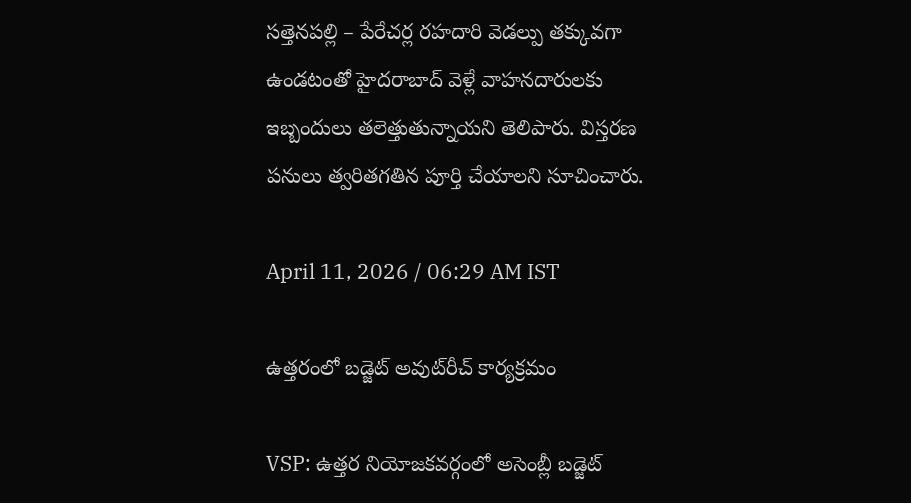సత్తెనపల్లి – పేరేచర్ల రహదారి వెడల్పు తక్కువగా ఉండటంతో హైదరాబాద్ వెళ్లే వాహనదారులకు ఇబ్బందులు తలెత్తుతున్నాయని తెలిపారు. విస్తరణ పనులు త్వరితగతిన పూర్తి చేయాలని సూచించారు.

April 11, 2026 / 06:29 AM IST

ఉత్తరంలో బడ్జెట్ అవుట్‌రీచ్ కార్యక్రమం

VSP: ఉత్తర నియోజకవర్గంలో అసెంబ్లీ బడ్జెట్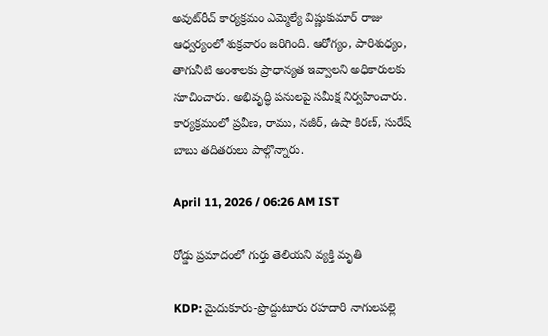అవుట్‌రీచ్ కార్యక్రమం ఎమ్మెల్యే విష్ణుకుమార్ రాజు ఆధ్వర్యంలో శుక్రవారం జరిగింది. ఆరోగ్యం, పారిశుధ్యం, తాగునీటి అంశాలకు ప్రాధాన్యత ఇవ్వాలని అధికారులకు సూచించారు. అభివృద్ధి పనులపై సమీక్ష నిర్వహించారు. కార్యక్రమంలో ప్రవీణ, రాము, నజీర్, ఉషా కిరణ్, సురేష్ బాబు తదితరులు పాల్గొన్నారు.

April 11, 2026 / 06:26 AM IST

రోడ్డు ప్రమాదంలో గుర్తు తెలియని వ్యక్తి మృతి

KDP: మైదుకూరు-ప్రొద్దుటూరు రహదారి నాగులపల్లె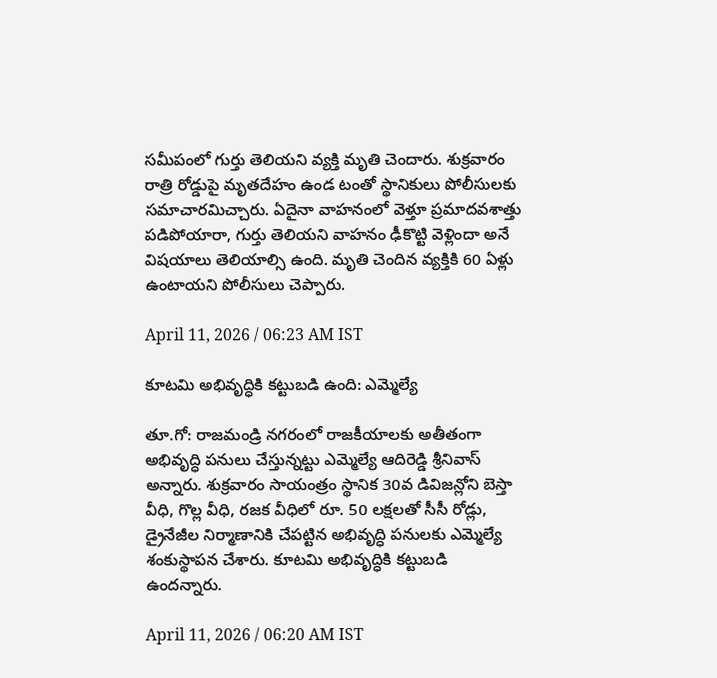సమీపంలో గుర్తు తెలియని వ్యక్తి మృతి చెందారు. శుక్రవారం రాత్రి రోడ్డుపై మృతదేహం ఉండ టంతో స్థానికులు పోలీసులకు సమాచారమిచ్చారు. ఏదైనా వాహనంలో వెళ్తూ ప్రమాదవశాత్తు పడిపోయారా, గుర్తు తెలియని వాహనం ఢీకొట్టి వెళ్లిందా అనే విషయాలు తెలియాల్సి ఉంది. మృతి చెందిన వ్యక్తికి 60 ఏళ్లు ఉంటాయని పోలీసులు చెప్పారు.

April 11, 2026 / 06:23 AM IST

కూటమి అభివృద్ధికి కట్టుబడి ఉంది: ఎమ్మెల్యే

తూ.గో: రాజమండ్రి నగరంలో రాజకీయాలకు అతీతంగా అభివృద్ధి పనులు చేస్తున్నట్టు ఎమ్మెల్యే ఆదిరెడ్డి శ్రీనివాస్ అన్నారు. శుక్రవారం సాయంత్రం స్థానిక 30వ డివిజన్లోని బెస్తా వీధి, గొల్ల వీధి, రజక వీధిలో రూ. 50 లక్షలతో సీసీ రోడ్లు, డ్రైనేజీల నిర్మాణానికి చేపట్టిన అభివృద్ధి పనులకు ఎమ్మెల్యే శంకుస్థాపన చేశారు. కూటమి అభివృద్ధికి కట్టుబడి ఉందన్నారు.

April 11, 2026 / 06:20 AM IST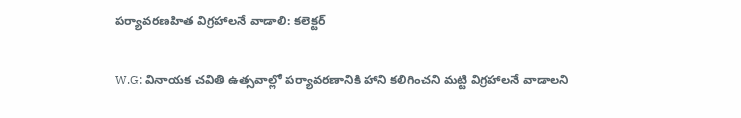పర్యావరణహిత విగ్రహాలనే వాడాలి: కలెక్టర్

W.G: వినాయక చవితి ఉత్సవాల్లో పర్యావరణానికి హాని కలిగించని మట్టి విగ్రహాలనే వాడాలని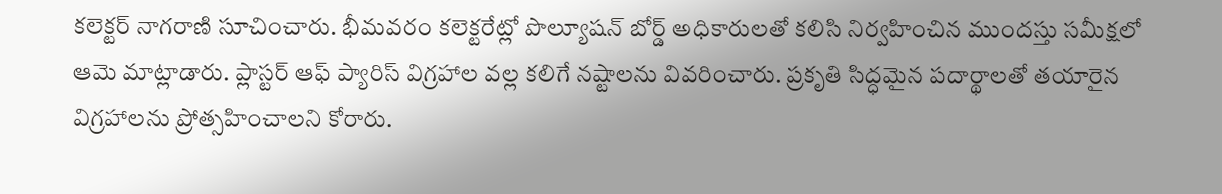కలెక్టర్ నాగరాణి సూచించారు. భీమవరం కలెక్టరేట్లో పొల్యూషన్ బోర్డ్ అధికారులతో కలిసి నిర్వహించిన ముందస్తు సమీక్షలో ఆమె మాట్లాడారు. ప్లాస్టర్ ఆఫ్ ప్యారిస్ విగ్రహాల వల్ల కలిగే నష్టాలను వివరించారు. ప్రకృతి సిద్ధమైన పదార్థాలతో తయారైన విగ్రహాలను ప్రోత్సహించాలని కోరారు.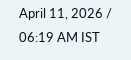April 11, 2026 / 06:19 AM IST